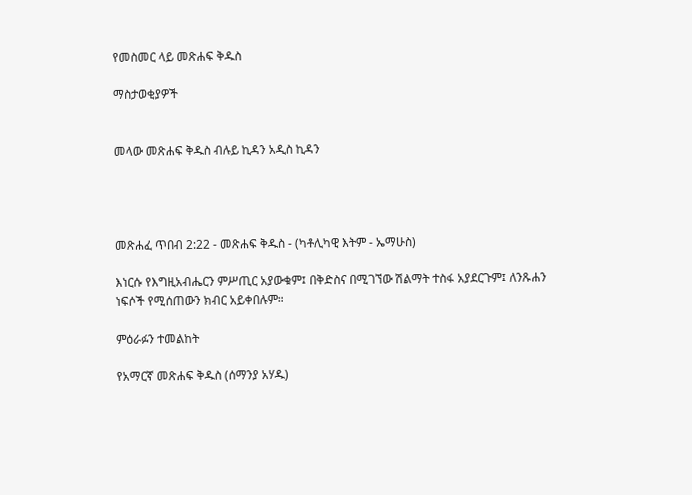የመስመር ላይ መጽሐፍ ቅዱስ

ማስታወቂያዎች


መላው መጽሐፍ ቅዱስ ብሉይ ኪዳን አዲስ ኪዳን




መጽሐፈ ጥበብ 2:22 - መጽሐፍ ቅዱስ - (ካቶሊካዊ እትም - ኤማሁስ)

እነርሱ የእግዚአብሔርን ምሥጢር አያውቁም፤ በቅድስና በሚገኘው ሽልማት ተስፋ አያደርጉም፤ ለንጹሐን ነፍሶች የሚሰጠውን ክብር አይቀበሉም።

ምዕራፉን ተመልከት

የአማርኛ መጽሐፍ ቅዱስ (ሰማንያ አሃዱ)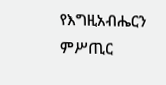የእግዚአብሔርን ምሥጢር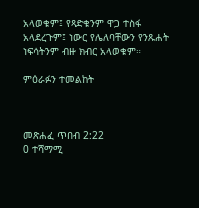አላወቁም፤ የጻድቁንም ዋጋ ተስፋ አላደረጉም፤ ነውር የሌለባቸውን የንጹሐት ነፍሳትንም ብዙ ክብር አላወቁም።

ምዕራፉን ተመልከት



መጽሐፈ ጥበብ 2:22
0 ተሻማሚ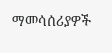ማመሳሰሪያዎች